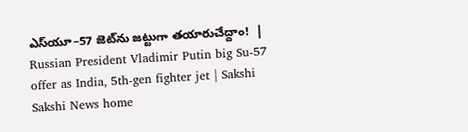ఎస్‌యూ–57 జెట్‌ను జట్టుగా తయారుచేద్దాం!  | Russian President Vladimir Putin big Su-57 offer as India, 5th-gen fighter jet | Sakshi
Sakshi News home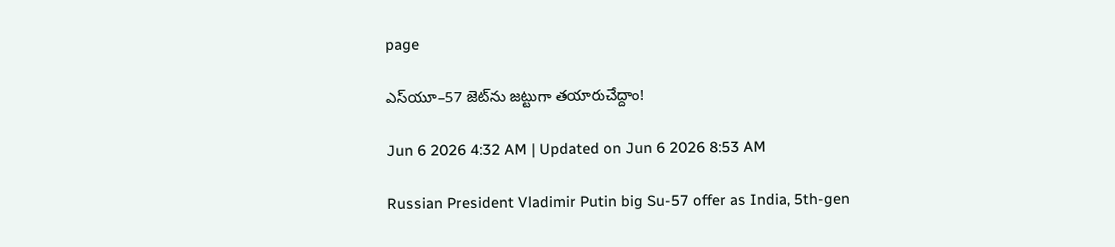page

ఎస్‌యూ–57 జెట్‌ను జట్టుగా తయారుచేద్దాం!

Jun 6 2026 4:32 AM | Updated on Jun 6 2026 8:53 AM

Russian President Vladimir Putin big Su-57 offer as India, 5th-gen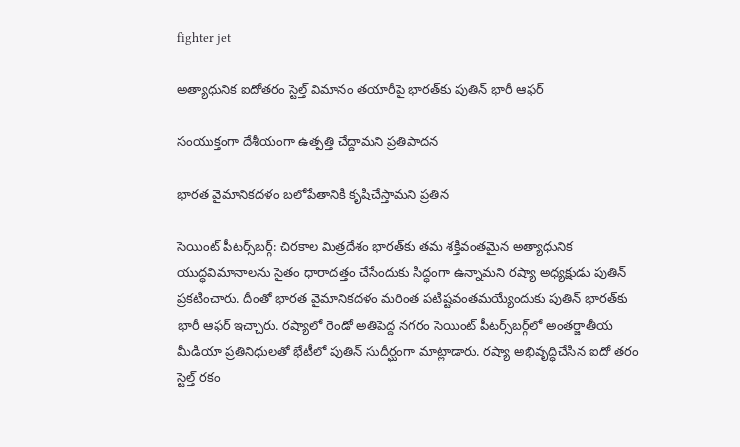fighter jet

అత్యాధునిక ఐదోతరం స్టెల్త్‌ విమానం తయారీపై భారత్‌కు పుతిన్‌ భారీ ఆఫర్‌

సంయుక్తంగా దేశీయంగా ఉత్పత్తి చేద్దామని ప్రతిపాదన

భారత వైమానికదళం బలోపేతానికి కృషిచేస్తామని ప్రతిన

సెయింట్‌ పీటర్స్‌బర్గ్‌: చిరకాల మిత్రదేశం భారత్‌కు తమ శక్తివంతమైన అత్యాధునిక యుద్ధవిమానాలను సైతం ధారాదత్తం చేసేందుకు సిద్ధంగా ఉన్నామని రష్యా అధ్యక్షుడు పుతిన్‌ ప్రకటించారు. దీంతో భారత వైమానికదళం మరింత పటిష్టవంతమయ్యేందుకు పుతిన్‌ భారత్‌కు భారీ ఆఫర్‌ ఇచ్చారు. రష్యాలో రెండో అతిపెద్ద నగరం సెయింట్‌ పీటర్స్‌బర్గ్‌లో అంతర్జాతీయ మీడియా ప్రతినిధులతో భేటీలో పుతిన్‌ సుదీర్ఘంగా మాట్లాడారు. రష్యా అభివృద్ధిచేసిన ఐదో తరం స్టెల్త్‌ రకం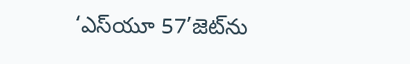‘ఎస్‌యూ 57’జెట్‌ను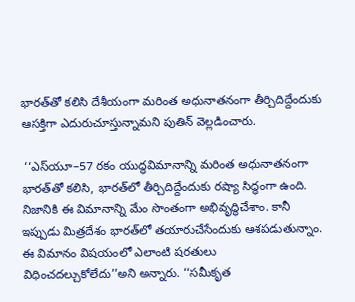భారత్‌తో కలిసి దేశీయంగా మరింత అధునాతనంగా తీర్చిదిద్దేందుకు ఆసక్తిగా ఎదురుచూస్తున్నామని పుతిన్‌ వెల్లడించారు.

 ‘‘ఎస్‌యూ–57 రకం యుద్ధవిమానాన్ని మరింత అధునాతనంగా భారత్‌తో కలిసి, భారత్‌లో తీర్చిదిద్దేందుకు రష్యా సిద్ధంగా ఉంది. నిజానికి ఈ విమానాన్ని మేం సొంతంగా అభివృద్ధిచేశాం. కానీ ఇప్పుడు మిత్రదేశం భారత్‌లో తయారుచేసేందుకు ఆశపడుతున్నాం. ఈ విమానం విషయంలో ఎలాంటి షరతులు విధించదల్చుకోలేదు’’అని అన్నారు. ‘‘సమీకృత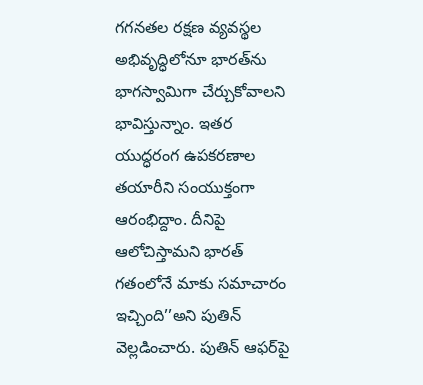గగనతల రక్షణ వ్యవస్థల అభివృద్ధిలోనూ భారత్‌ను భాగస్వామిగా చేర్చుకోవాలని భావిస్తున్నాం. ఇతర యుద్ధరంగ ఉపకరణాల తయారీని సంయుక్తంగా ఆరంభిద్దాం. దీనిపై ఆలోచిస్తామని భారత్‌ గతంలోనే మాకు సమాచారం ఇచ్చింది’’అని పుతిన్‌ వెల్లడించారు. పుతిన్‌ ఆఫర్‌పై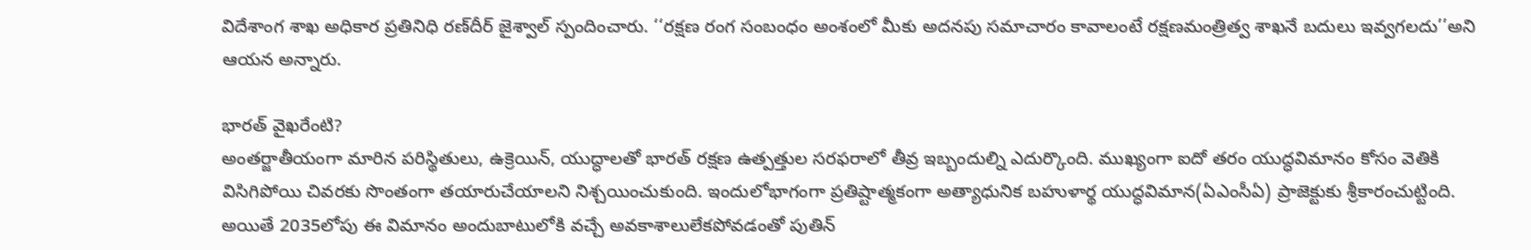విదేశాంగ శాఖ అధికార ప్రతినిధి రణ్‌దీర్‌ జైశ్వాల్‌ స్పందించారు. ‘‘రక్షణ రంగ సంబంధం అంశంలో మీకు అదనపు సమాచారం కావాలంటే రక్షణమంత్రిత్వ శాఖనే బదులు ఇవ్వగలదు’’అని ఆయన అన్నారు.

భారత్‌ వైఖరేంటి?
అంతర్జాతీయంగా మారిన పరిస్థితులు, ఉక్రెయిన్, యుద్ధాలతో భారత్‌ రక్షణ ఉత్పత్తుల సరఫరాలో తీవ్ర ఇబ్బందుల్ని ఎదుర్కొంది. ముఖ్యంగా ఐదో తరం యుద్ధవిమానం కోసం వెతికి విసిగిపోయి చివరకు సొంతంగా తయారుచేయాలని నిశ్చయించుకుంది. ఇందులోభాగంగా ప్రతిష్టాత్మకంగా అత్యాధునిక బహుళార్థ యుద్ధవిమాన(ఏఎంసీఏ) ప్రాజెక్టుకు శ్రీకారంచుట్టింది. అయితే 2035లోపు ఈ విమానం అందుబాటులోకి వచ్చే అవకాశాలులేకపోవడంతో పుతిన్‌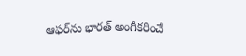ఆఫర్‌ను భారత్‌ అంగీకరించే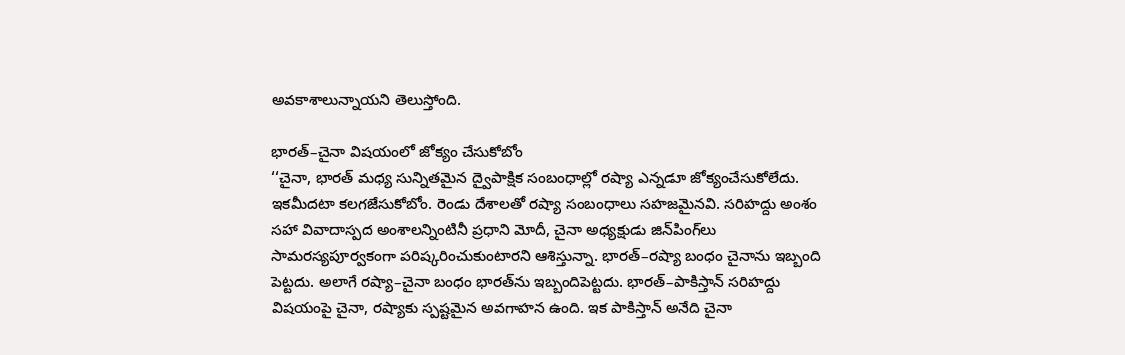అవకాశాలున్నాయని తెలుస్తోంది.

భారత్‌–చైనా విషయంలో జోక్యం చేసుకోబోం
‘‘చైనా, భారత్‌ మధ్య సున్నితమైన ద్వైపాక్షిక సంబంధాల్లో రష్యా ఎన్నడూ జోక్యంచేసుకోలేదు. ఇకమీదటా కలగజేసుకోబోం. రెండు దేశాలతో రష్యా సంబంధాలు సహజమైనవి. సరిహద్దు అంశం సహా వివాదాస్పద అంశాలన్నింటినీ ప్రధాని మోదీ, చైనా అధ్యక్షుడు జిన్‌పింగ్‌లు సామరస్యపూర్వకంగా పరిష్కరించుకుంటారని ఆశిస్తున్నా. భారత్‌–రష్యా బంధం చైనాను ఇబ్బంది పెట్టదు. అలాగే రష్యా–చైనా బంధం భారత్‌ను ఇబ్బందిపెట్టదు. భారత్‌–పాకిస్తాన్‌ సరిహద్దు విషయంపై చైనా, రష్యాకు స్పష్టమైన అవగాహన ఉంది. ఇక పాకిస్తాన్‌ అనేది చైనా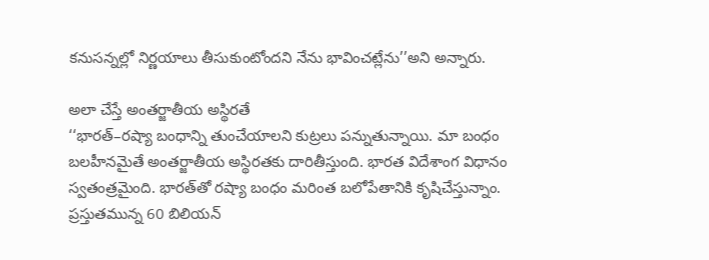కనుసన్నల్లో నిర్ణయాలు తీసుకుంటోందని నేను భావించట్లేను’’అని అన్నారు.

అలా చేస్తే అంతర్జాతీయ అస్థిరతే
‘‘భారత్‌–రష్యా బంధాన్ని తుంచేయాలని కుట్రలు పన్నుతున్నాయి. మా బంధం బలహీనమైతే అంతర్జాతీయ అస్థిరతకు దారితీస్తుంది. భారత విదేశాంగ విధానం స్వతంత్రమైంది. భారత్‌తో రష్యా బంధం మరింత బలోపేతానికి కృషిచేస్తున్నాం. ప్రస్తుతమున్న 60 బిలియన్‌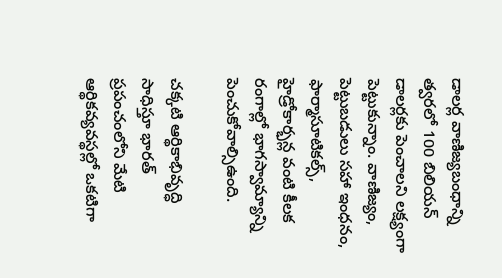డాలర్ల వాణిజ్యబంధాన్ని త్వరలో 100 బిలియన్‌ డాలర్లకు పెంచాలని లక్ష్యంగా పెట్టుకున్నాం. వాణిజ్యం, పెట్టుబడులు సహా ఇంధనం, ఫార్మాసూటికల్స్, హైడ్రోకార్భన్ల వంటి కీలక రంగాల్లో భాగస్వామ్యాన్ని పెంచుకోవాల్సిఉంది.

చక్కటి ఆర్థికాభివృద్ధి సాధిస్తూ భారత్‌ ప్రపంచంలోని మేటి ఆర్థికవ్యవస్థల్లో ఒకటిగా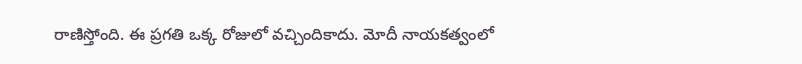రాణిస్తోంది. ఈ ప్రగతి ఒక్క రోజులో వచ్చిందికాదు. మోదీ నాయకత్వంలో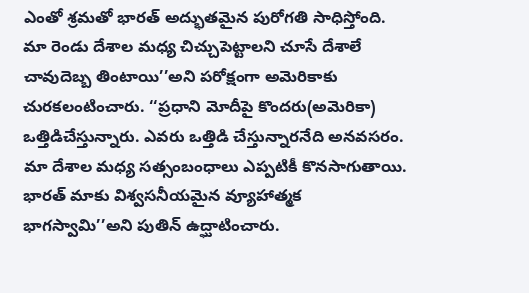ఎంతో శ్రమతో భారత్‌ అద్భుతమైన పురోగతి సాధిస్తోంది. మా రెండు దేశాల మధ్య చిచ్చుపెట్టాలని చూసే దేశాలే చావుదెబ్బ తింటాయి’’అని పరోక్షంగా అమెరికాకు చురకలంటించారు. ‘‘ప్రధాని మోదీపై కొందరు(అమెరికా) ఒత్తిడిచేస్తున్నారు. ఎవరు ఒత్తిడి చేస్తున్నారనేది అనవసరం. మా దేశాల మధ్య సత్సంబంధాలు ఎప్పటికీ కొనసాగుతాయి. భారత్‌ మాకు విశ్వసనీయమైన వ్యూహాత్మక భాగస్వామి’’అని పుతిన్‌ ఉద్ఘాటించారు.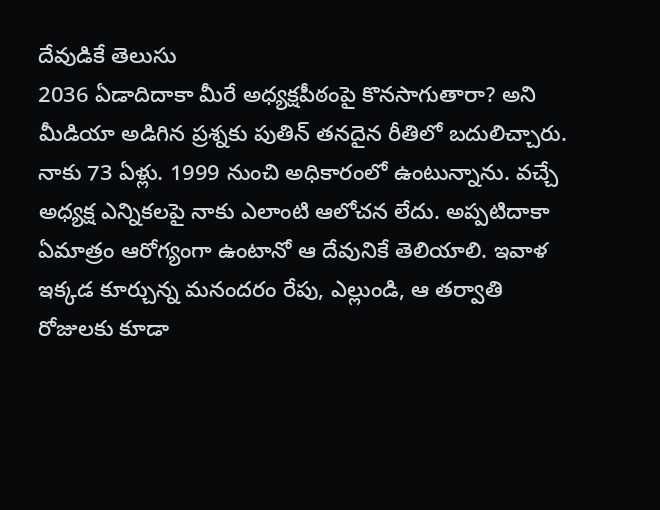దేవుడికే తెలుసు
2036 ఏడాదిదాకా మీరే అధ్యక్షపీఠంపై కొనసాగుతారా? అని మీడియా అడిగిన ప్రశ్నకు పుతిన్‌ తనదైన రీతిలో బదులిచ్చారు. నాకు 73 ఏళ్లు. 1999 నుంచి అధికారంలో ఉంటున్నాను. వచ్చే అధ్యక్ష ఎన్నికలపై నాకు ఎలాంటి ఆలోచన లేదు. అప్పటిదాకా ఏమాత్రం ఆరోగ్యంగా ఉంటానో ఆ దేవునికే తెలియాలి. ఇవాళ ఇక్కడ కూర్చున్న మనందరం రేపు, ఎల్లుండి, ఆ తర్వాతి రోజులకు కూడా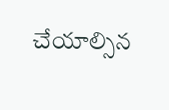చేయాల్సిన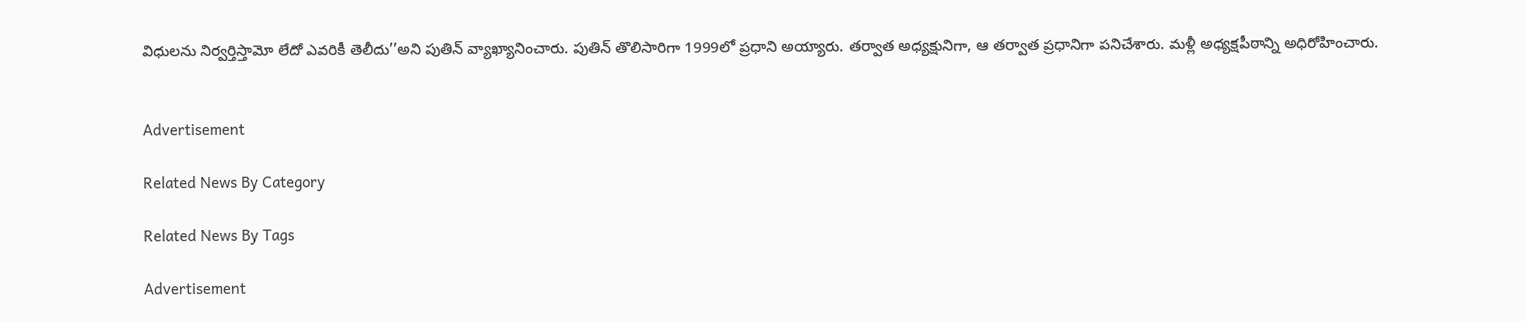విధులను నిర్వర్తిస్తామో లేదో ఎవరికీ తెలీదు’’అని పుతిన్‌ వ్యాఖ్యానించారు. పుతిన్‌ తొలిసారిగా 1999లో ప్రధాని అయ్యారు. తర్వాత అధ్యక్షునిగా, ఆ తర్వాత ప్రధానిగా పనిచేశారు. మళ్లీ అధ్యక్షపీఠాన్ని అధిరోహించారు.


Advertisement

Related News By Category

Related News By Tags

Advertisement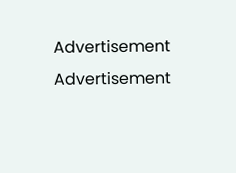Advertisement
Advertisement